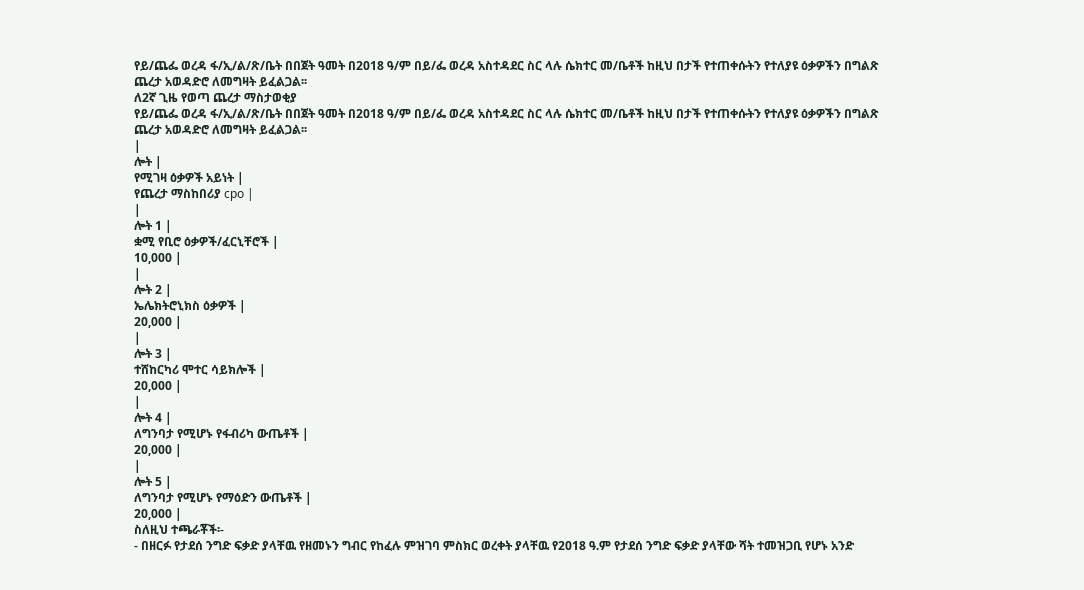የይ/ጨፌ ወረዳ ፋ/ኢ/ል/ጽ/ቤት በበጀት ዓመት በ2018 ዓ/ም በይ/ፌ ወረዳ አስተዳደር ስር ላሉ ሴክተር መ/ቤቶች ከዚህ በታች የተጠቀሱትን የተለያዩ ዕቃዎችን በግልጽ ጨረታ አወዳድሮ ለመግዛት ይፈልጋል፡፡
ለ2ኛ ጊዜ የወጣ ጨረታ ማስታወቂያ
የይ/ጨፌ ወረዳ ፋ/ኢ/ል/ጽ/ቤት በበጀት ዓመት በ2018 ዓ/ም በይ/ፌ ወረዳ አስተዳደር ስር ላሉ ሴክተር መ/ቤቶች ከዚህ በታች የተጠቀሱትን የተለያዩ ዕቃዎችን በግልጽ ጨረታ አወዳድሮ ለመግዛት ይፈልጋል፡፡
|
ሎት |
የሚገዛ ዕቃዎች አይነት |
የጨረታ ማስከበሪያ cpo |
|
ሎት 1 |
ቋሚ የቢሮ ዕቃዎች/ፈርኒቸሮች |
10,000 |
|
ሎት 2 |
ኤሌክትሮኒክስ ዕቃዎች |
20,000 |
|
ሎት 3 |
ተሸከርካሪ ሞተር ሳይክሎች |
20,000 |
|
ሎት 4 |
ለግንባታ የሚሆኑ የፋብሪካ ውጤቶች |
20,000 |
|
ሎት 5 |
ለግንባታ የሚሆኑ የማዕድን ውጤቶች |
20,000 |
ስለዚህ ተጫራቾች፡-
- በዘርፉ የታደሰ ንግድ ፍቃድ ያላቸዉ የዘመኑን ግብር የከፈሉ ምዝገባ ምስክር ወረቀት ያላቸዉ የ2018 ዓ.ም የታደሰ ንግድ ፍቃድ ያላቸው ሻት ተመዝጋቢ የሆኑ አንድ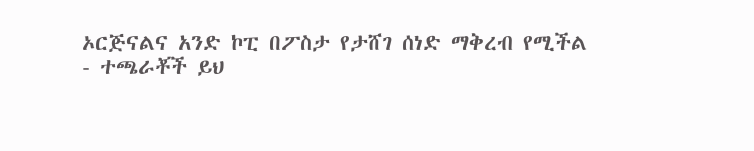ኦርጅናልና አንድ ኮፒ በፖስታ የታሸገ ሰነድ ማቅረብ የሚችል
- ተጫራቾች ይህ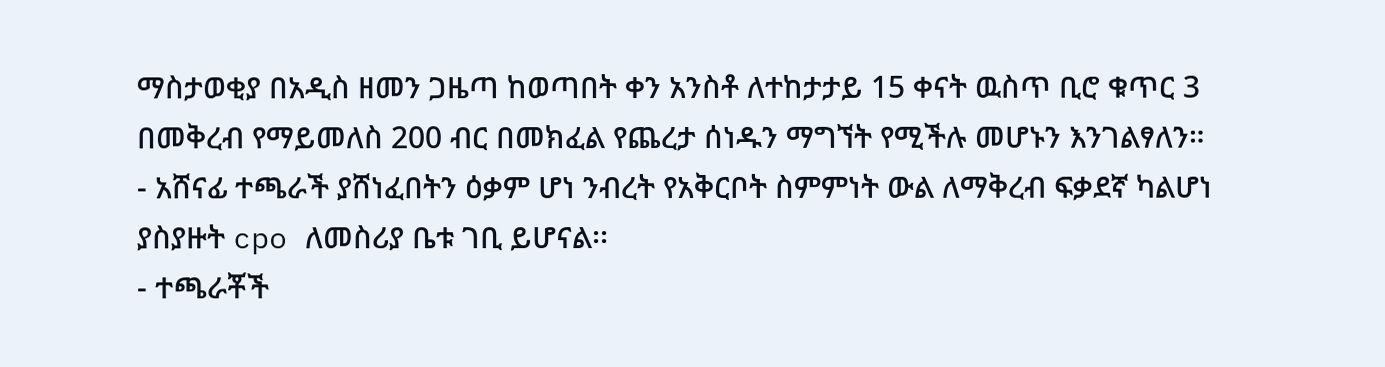ማስታወቂያ በአዲስ ዘመን ጋዜጣ ከወጣበት ቀን አንስቶ ለተከታታይ 15 ቀናት ዉስጥ ቢሮ ቁጥር 3 በመቅረብ የማይመለስ 200 ብር በመክፈል የጨረታ ሰነዱን ማግኘት የሚችሉ መሆኑን እንገልፃለን።
- አሸናፊ ተጫራች ያሸነፈበትን ዕቃም ሆነ ንብረት የአቅርቦት ስምምነት ውል ለማቅረብ ፍቃደኛ ካልሆነ ያስያዙት cpo ለመስሪያ ቤቱ ገቢ ይሆናል፡፡
- ተጫራቾች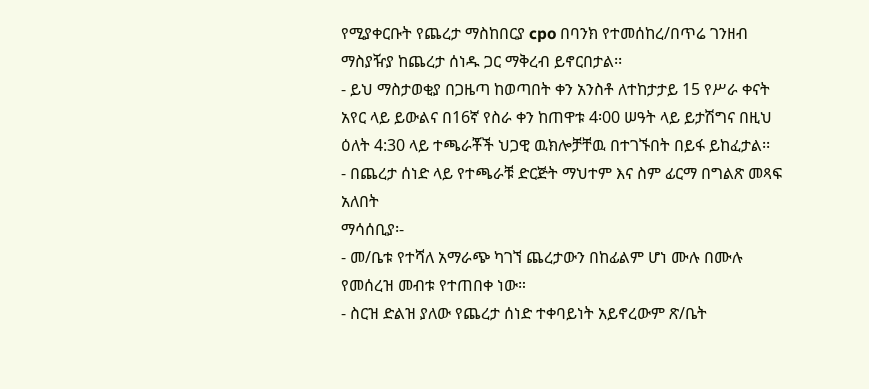የሚያቀርቡት የጨረታ ማስከበርያ cpo በባንክ የተመሰከረ/በጥሬ ገንዘብ ማስያዥያ ከጨረታ ሰነዱ ጋር ማቅረብ ይኖርበታል፡፡
- ይህ ማስታወቂያ በጋዜጣ ከወጣበት ቀን አንስቶ ለተከታታይ 15 የሥራ ቀናት አየር ላይ ይውልና በ16ኛ የስራ ቀን ከጠዋቱ 4፡00 ሠዓት ላይ ይታሽግና በዚህ ዕለት 4:30 ላይ ተጫራቾች ህጋዊ ዉክሎቻቸዉ በተገኙበት በይፋ ይከፈታል፡፡
- በጨረታ ሰነድ ላይ የተጫራቹ ድርጅት ማህተም እና ስም ፊርማ በግልጽ መጻፍ አለበት
ማሳሰቢያ፡-
- መ/ቤቱ የተሻለ አማራጭ ካገኘ ጨረታውን በከፊልም ሆነ ሙሉ በሙሉ የመሰረዝ መብቱ የተጠበቀ ነው።
- ስርዝ ድልዝ ያለው የጨረታ ሰነድ ተቀባይነት አይኖረውም ጽ/ቤት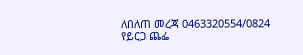ለበለጠ መረጃ 0463320554/0824
የይርጋ ጨፌ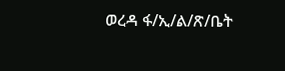ወረዳ ፋ/ኢ/ል/ጽ/ቤት